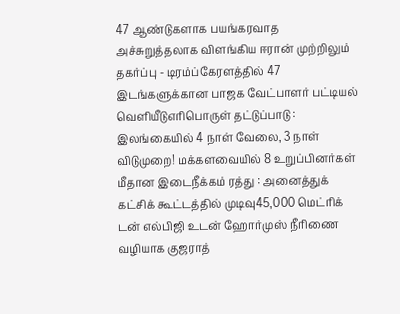47 ஆண்டுகளாக பயங்கரவாத அச்சுறுத்தலாக விளங்கிய ஈரான் முற்றிலும் தகர்ப்பு - டிரம்ப்கேரளத்தில் 47 இடங்களுக்கான பாஜக வேட்பாளர் பட்டியல் வெளியீடுஎரிபொருள் தட்டுப்பாடு : இலங்கையில் 4 நாள் வேலை, 3 நாள் விடுமுறை! மக்களவையில் 8 உறுப்பினர்கள் மீதான இடைநீக்கம் ரத்து : அனைத்துக் கட்சிக் கூட்டத்தில் முடிவு45,000 மெட்ரிக் டன் எல்பிஜி உடன் ஹோர்முஸ் நீரிணை வழியாக குஜராத்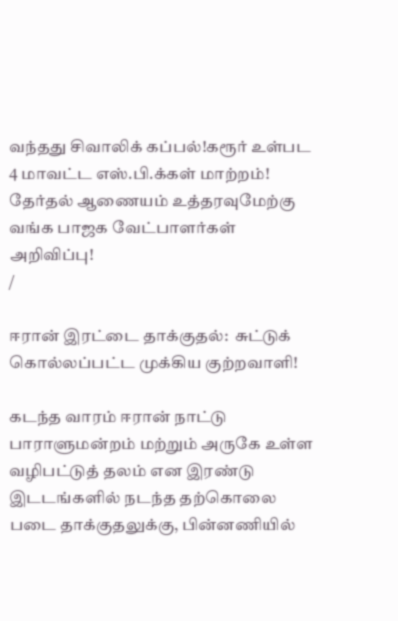வந்தது சிவாலிக் கப்பல்!கரூர் உள்பட 4 மாவட்ட எஸ்.பி.க்கள் மாற்றம்! தேர்தல் ஆணையம் உத்தரவுமேற்கு வங்க பாஜக வேட்பாளர்கள் அறிவிப்பு!
/

ஈரான் இரட்டை தாக்குதல்:  சுட்டுக் கொல்லப்பட்ட முக்கிய குற்றவாளி!

கடந்த வாரம் ஈரான் நாட்டு பாராளுமன்றம் மற்றும் அருகே உள்ள வழிபட்டுத் தலம் என இரண்டு இடடங்களில் நடந்த தற்கொலை படை தாக்குதலுக்கு, பின்னணியில்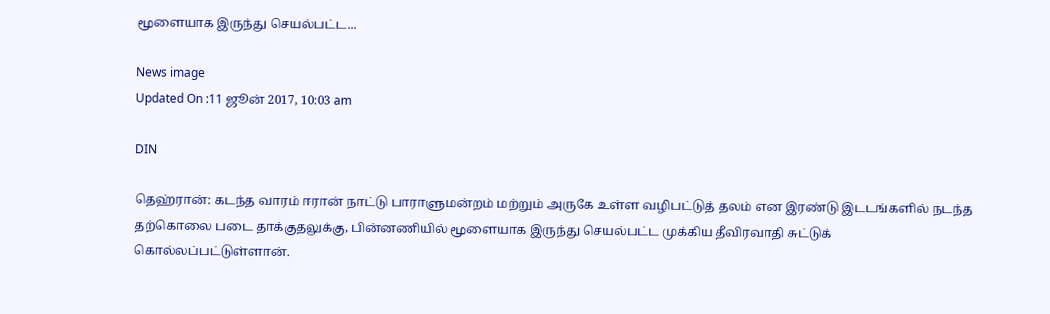மூளையாக இருந்து செயல்பட்ட...

News image
Updated On :11 ஜூன் 2017, 10:03 am

DIN

தெஹ்ரான்: கடந்த வாரம் ஈரான் நாட்டு பாராளுமன்றம் மற்றும் அருகே உள்ள வழிபட்டுத் தலம் என இரண்டு இடடங்களில் நடந்த தற்கொலை படை தாக்குதலுக்கு, பின்னணியில் மூளையாக இருந்து செயல்பட்ட முக்கிய தீவிரவாதி சுட்டுக் கொல்லப்பட்டுள்ளான்.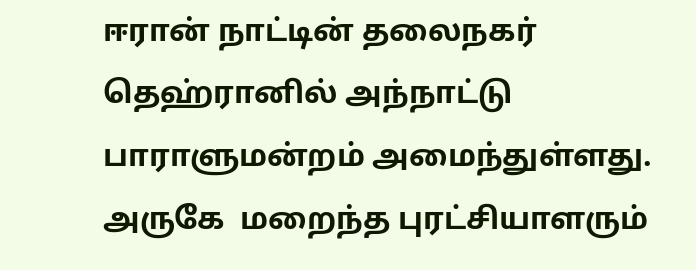ஈரான் நாட்டின் தலைநகர் தெஹ்ரானில் அந்நாட்டு பாராளுமன்றம் அமைந்துள்ளது. அருகே  மறைந்த புரட்சியாளரும்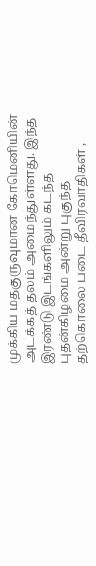முக்கிய மதகுருவுமான கோமெனியின் அடக்கத் தலம் அமைந்துள்ளது. இந்த இரண்டு இடங்களிலும் கடந்த புதன்கிழமை அன்று புகுந்த தற்கொலை படை தீவிரவாதிகள் ,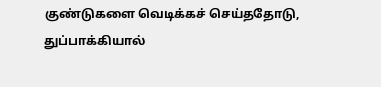குண்டுகளை வெடிக்கச் செய்ததோடு, துப்பாக்கியால்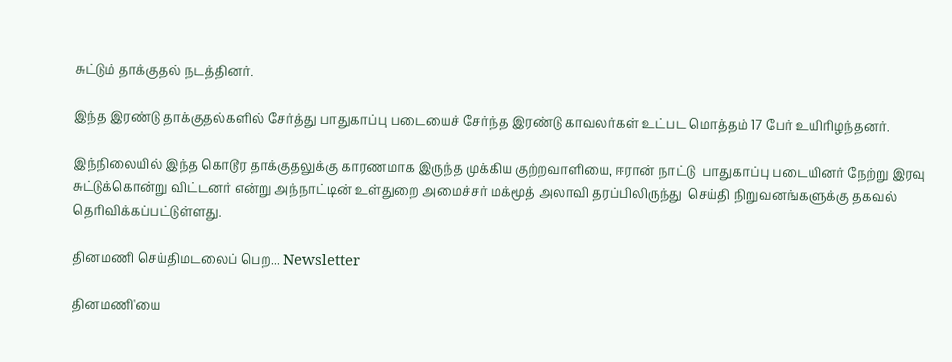சுட்டும் தாக்குதல் நடத்தினர்.

இந்த இரண்டு தாக்குதல்களில் சேர்த்து பாதுகாப்பு படையைச் சேர்ந்த இரண்டு காவலர்கள் உட்பட மொத்தம் 17 பேர் உயிரிழந்தனர்.

இந்நிலையில் இந்த கொடூர தாக்குதலுக்கு காரணமாக இருந்த முக்கிய குற்றவாளியை, ஈரான் நாட்டு  பாதுகாப்பு படையினர் நேற்று இரவு சுட்டுக்கொன்று விட்டனர் என்று அந்நாட்டின் உள்துறை அமைச்சர் மக்மூத் அலாவி தரப்பிலிருந்து  செய்தி நிறுவனங்களுக்கு தகவல் தெரிவிக்கப்பட்டுள்ளது.

தினமணி செய்திமடலைப் பெற... Newsletter

தினமணி'யை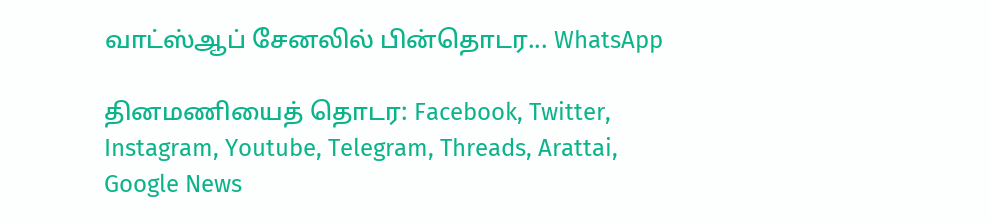வாட்ஸ்ஆப் சேனலில் பின்தொடர... WhatsApp

தினமணியைத் தொடர: Facebook, Twitter, Instagram, Youtube, Telegram, Threads, Arattai, Google News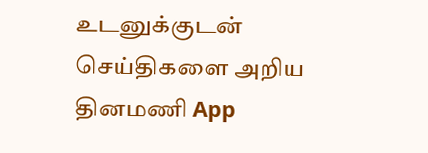உடனுக்குடன் செய்திகளை அறிய தினமணி App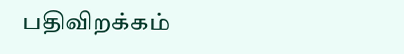பதிவிறக்கம்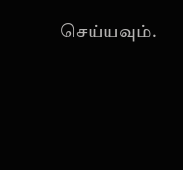செய்யவும்.